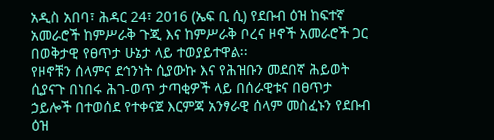አዲስ አበባ፣ ሕዳር 24፣ 2016 (ኤፍ ቢ ሲ) የደቡብ ዕዝ ከፍተኛ አመራሮች ከምሥራቅ ጉጂ እና ከምሥራቅ ቦረና ዞኖች አመራሮች ጋር በወቅታዊ የፀጥታ ሁኔታ ላይ ተወያይተዋል፡፡
የዞኖቹን ሰላምና ደኅንነት ሲያውኩ እና የሕዝቡን መደበኛ ሕይወት ሲያናጉ በነበሩ ሕገ-ወጥ ታጣቂዎች ላይ በሰራዊቱና በፀጥታ ኃይሎች በተወሰደ የተቀናጀ እርምጃ አንፃራዊ ሰላም መስፈኑን የደቡብ ዕዝ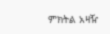ምክትል አዛዥ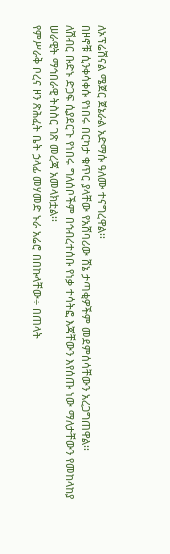ለኦፕሬሽናል ሜጀር ጀኔራል አድማሱ ዓለሙ ተናግረዋል፡፡
በዞኖቹ ሲንቀሳቀሱ የነበሩ በርካታ ቁጥር ያላቸው የአሸባሪው ሸኔ ታጣቂዎችም መደምሰሳቸውን አረጋግጠዋል፡፡
ለሽብር ቡድኑ ድጋፍ ሲያደርጉ የነበሩ ግለሰቦችም በኅብረተሰቡ የነቃ ተሳትፎ እጃቸውን እየሰጡ ነው ማለታቸውን የመከላከያ ሠራዊት ማኅበራዊ ትስስር ገጽ መረጃ አመላክቷል፡፡
የምሥራቅ ቦረና ዞን ጽሕፈት ቤት ኃላፊ መሃመድ ኑራ አሬሮ በበኩላቸው÷ በጠላት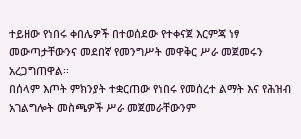ተይዘው የነበሩ ቀበሌዎች በተወሰደው የተቀናጀ እርምጃ ነፃ መውጣታቸውንና መደበኛ የመንግሥት መዋቅር ሥራ መጀመሩን አረጋግጠዋል፡፡
በሰላም እጦት ምክንያት ተቋርጠው የነበሩ የመሰረተ ልማት እና የሕዝብ አገልግሎት መስጫዎች ሥራ መጀመራቸውንም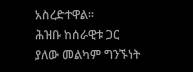አስረድተዋል፡፡
ሕዝቡ ከሰራዊቱ ጋር ያለው መልካም ግንኙነት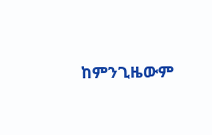ከምንጊዜውም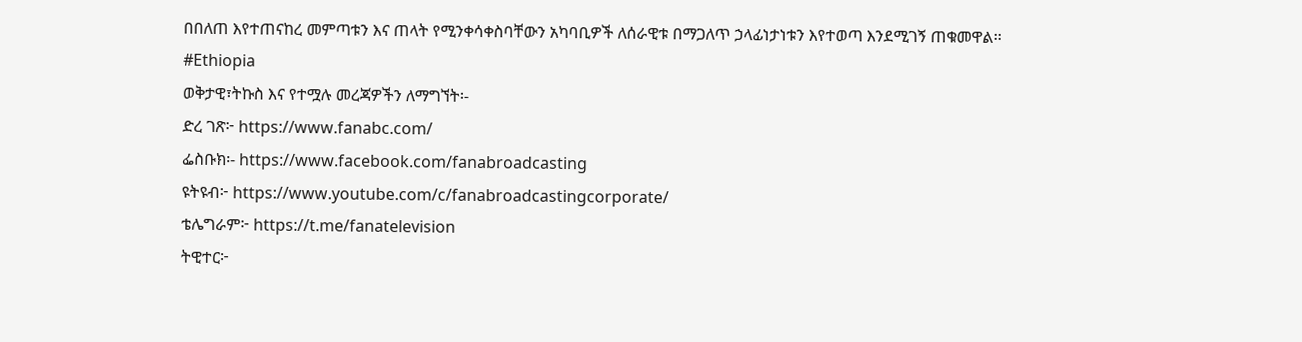በበለጠ እየተጠናከረ መምጣቱን እና ጠላት የሚንቀሳቀስባቸውን አካባቢዎች ለሰራዊቱ በማጋለጥ ኃላፊነታነቱን እየተወጣ እንደሚገኝ ጠቁመዋል፡፡
#Ethiopia
ወቅታዊ፣ትኩስ እና የተሟሉ መረጃዎችን ለማግኘት፡-
ድረ ገጽ፦ https://www.fanabc.com/
ፌስቡክ፡- https://www.facebook.com/fanabroadcasting
ዩትዩብ፦ https://www.youtube.com/c/fanabroadcastingcorporate/
ቴሌግራም፦ https://t.me/fanatelevision
ትዊተር፦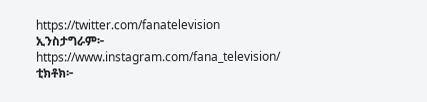https://twitter.com/fanatelevision
ኢንስታግራም፦ https://www.instagram.com/fana_television/
ቲክቶክ፦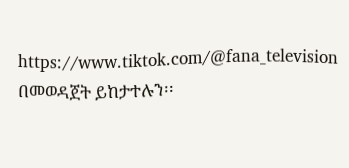https://www.tiktok.com/@fana_television በመወዳጀት ይከታተሉን፡፡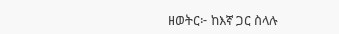ዘወትር፦ ከእኛ ጋር ስላሉ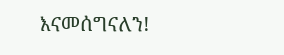እናመሰግናለን!